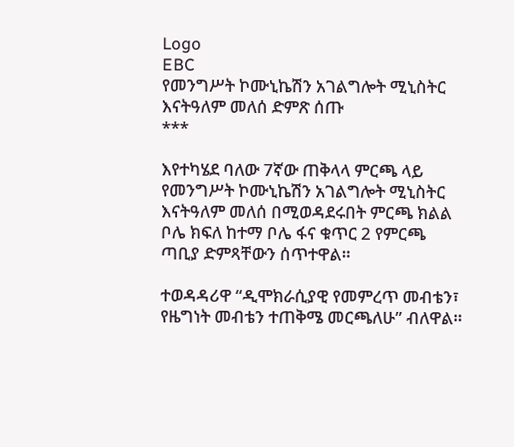Logo
EBC
የመንግሥት ኮሙኒኬሽን አገልግሎት ሚኒስትር እናትዓለም መለሰ ድምጽ ሰጡ
***

እየተካሄደ ባለው 7ኛው ጠቅላላ ምርጫ ላይ የመንግሥት ኮሙኒኬሽን አገልግሎት ሚኒስትር እናትዓለም መለሰ በሚወዳደሩበት ምርጫ ክልል ቦሌ ክፍለ ከተማ ቦሌ ፋና ቁጥር 2 የምርጫ ጣቢያ ድምጻቸውን ሰጥተዋል።

ተወዳዳሪዋ “ዲሞክራሲያዊ የመምረጥ መብቴን፣ የዜግነት መብቴን ተጠቅሜ መርጫለሁ” ብለዋል።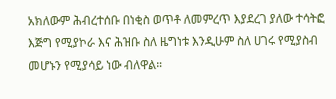አክለውም ሕብረተሰቡ በነቂስ ወጥቶ ለመምረጥ እያደረገ ያለው ተሳትፎ እጅግ የሚያኮራ እና ሕዝቡ ስለ ዜግነቱ እንዲሁም ስለ ሀገሩ የሚያስብ መሆኑን የሚያሳይ ነው ብለዋል።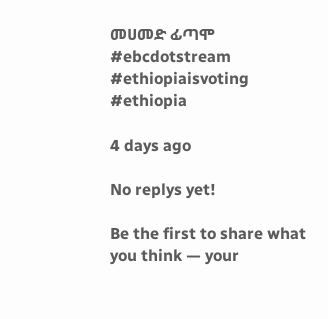መሀመድ ፊጣሞ
#ebcdotstream #ethiopiaisvoting #ethiopia

4 days ago

No replys yet!

Be the first to share what you think — your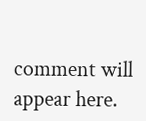comment will appear here.